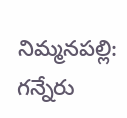నిమ్మనపల్లి: గన్నేరు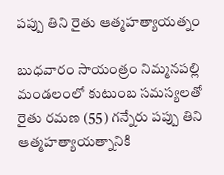పప్పు తిని రైతు ఆత్మహత్యాయత్నం

బుధవారం సాయంత్రం నిమ్మనపల్లి మండలంలో కుటుంబ సమస్యలతో రైతు రమణ (55) గన్నేరు పప్పు తిని ఆత్మహత్యాయత్నానికి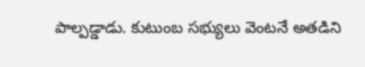పాల్పడ్డాడు. కుటుంబ సభ్యులు వెంటనే అతడిని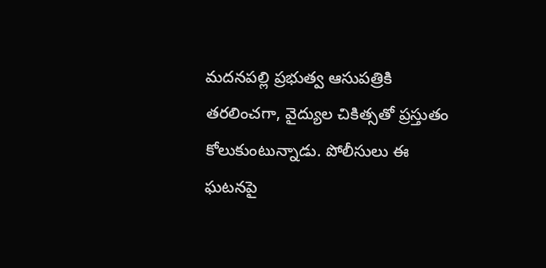మదనపల్లి ప్రభుత్వ ఆసుపత్రికి తరలించగా, వైద్యుల చికిత్సతో ప్రస్తుతం కోలుకుంటున్నాడు. పోలీసులు ఈ ఘటనపై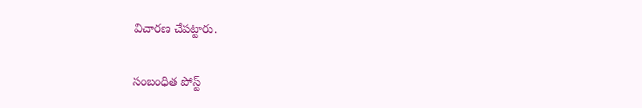విచారణ చేపట్టారు.

సంబంధిత పోస్ట్